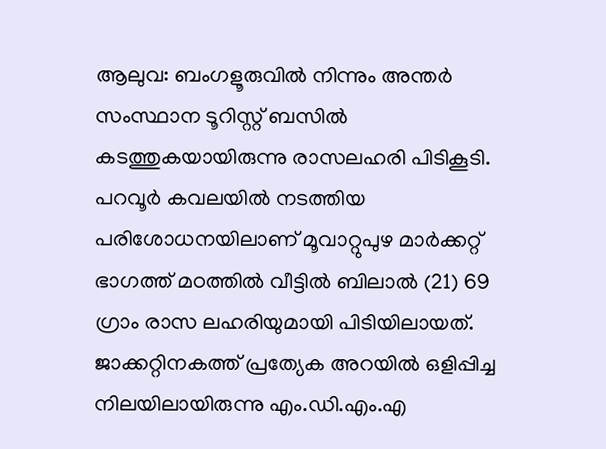ആലുവ: ബംഗളൂരുവിൽ നിന്നും അന്തർ സംസ്ഥാന ടൂറിസ്റ്റ് ബസിൽ കടത്തുകയായിരുന്നു രാസലഹരി പിടികൂടി. പറവൂർ കവലയിൽ നടത്തിയ പരിശോധനയിലാണ് മൂവാറ്റുപുഴ മാർക്കറ്റ് ഭാഗത്ത് മഠത്തിൽ വീട്ടിൽ ബിലാൽ (21) 69 ഗ്രാം രാസ ലഹരിയുമായി പിടിയിലായത്. ജാക്കറ്റിനകത്ത് പ്രത്യേക അറയിൽ ഒളിപ്പിച്ച നിലയിലായിരുന്നു എം.ഡി.എം.എ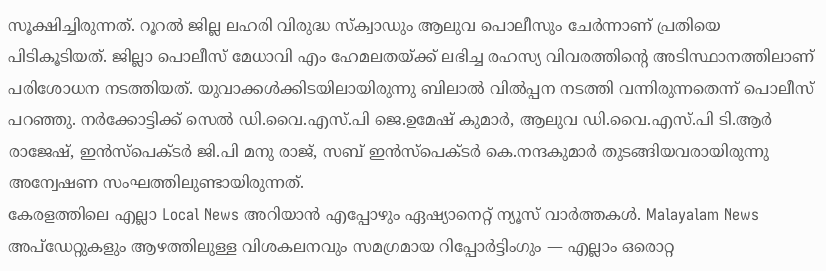സൂക്ഷിച്ചിരുന്നത്. റൂറൽ ജില്ല ലഹരി വിരുദ്ധ സ്ക്വാഡും ആലുവ പൊലീസും ചേർന്നാണ് പ്രതിയെ പിടികൂടിയത്. ജില്ലാ പൊലീസ് മേധാവി എം ഹേമലതയ്ക്ക് ലഭിച്ച രഹസ്യ വിവരത്തിന്റെ അടിസ്ഥാനത്തിലാണ് പരിശോധന നടത്തിയത്. യുവാക്കൾക്കിടയിലായിരുന്നു ബിലാൽ വിൽപ്പന നടത്തി വന്നിരുന്നതെന്ന് പൊലീസ് പറഞ്ഞു. നർക്കോട്ടിക്ക് സെൽ ഡി.വൈ.എസ്.പി ജെ.ഉമേഷ് കുമാർ, ആലുവ ഡി.വൈ.എസ്.പി ടി.ആർ രാജേഷ്, ഇൻസ്പെക്ടർ ജി.പി മനു രാജ്, സബ് ഇൻസ്പെക്ടർ കെ.നന്ദകുമാർ തുടങ്ങിയവരായിരുന്നു അന്വേഷണ സംഘത്തിലുണ്ടായിരുന്നത്.
കേരളത്തിലെ എല്ലാ Local News അറിയാൻ എപ്പോഴും ഏഷ്യാനെറ്റ് ന്യൂസ് വാർത്തകൾ. Malayalam News അപ്ഡേറ്റുകളും ആഴത്തിലുള്ള വിശകലനവും സമഗ്രമായ റിപ്പോർട്ടിംഗും — എല്ലാം ഒരൊറ്റ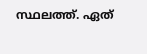സ്ഥലത്ത്. ഏത്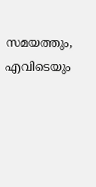സമയത്തും, എവിടെയും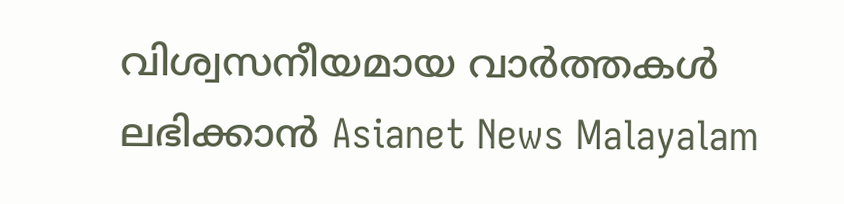വിശ്വസനീയമായ വാർത്തകൾ ലഭിക്കാൻ Asianet News Malayalam